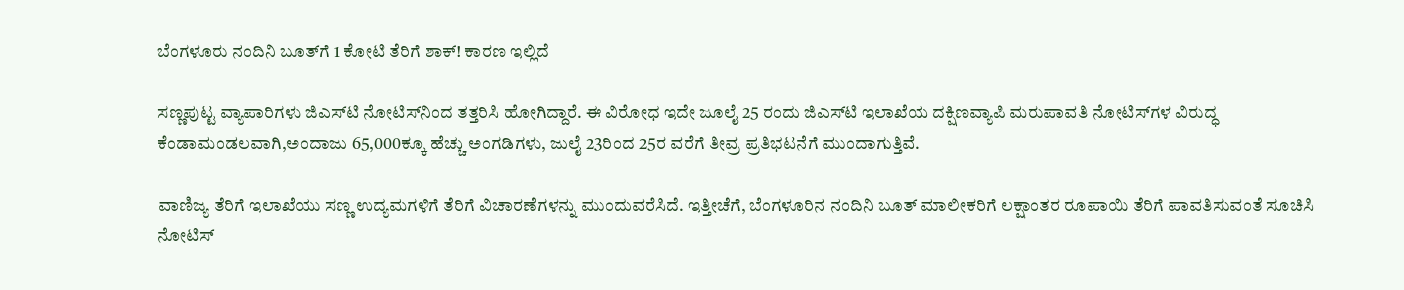ಬೆಂಗಳೂರು ನಂದಿನಿ ಬೂತ್‌ಗೆ 1 ಕೋಟಿ ತೆರಿಗೆ ಶಾಕ್! ಕಾರಣ ಇಲ್ಲಿದೆ

ಸಣ್ಣಪುಟ್ಟ ವ್ಯಾಪಾರಿಗಳು ಜಿಎಸ್‌ಟಿ ನೋಟಿಸ್‌ನಿಂದ ತತ್ತರಿಸಿ ಹೋಗಿದ್ದಾರೆ. ಈ ವಿರೋಧ ಇದೇ ಜೂಲೈ 25 ರಂದು ಜಿಎಸ್‌ಟಿ ಇಲಾಖೆಯ ದಕ್ಷಿಣವ್ಯಾಪಿ ಮರುಪಾವತಿ ನೋಟಿಸ್‌ಗಳ ವಿರುದ್ಧ ಕೆಂಡಾಮಂಡಲವಾಗಿ,ಅಂದಾಜು 65,000ಕ್ಕೂ ಹೆಚ್ಚು ಅಂಗಡಿಗಳು, ಜುಲೈ 23ರಿಂದ 25ರ ವರೆಗೆ ತೀವ್ರ ಪ್ರತಿಭಟನೆಗೆ ಮುಂದಾಗುತ್ತಿವೆ.

ವಾಣಿಜ್ಯ ತೆರಿಗೆ ಇಲಾಖೆಯು ಸಣ್ಣ ಉದ್ಯಮಗಳಿಗೆ ತೆರಿಗೆ ವಿಚಾರಣೆಗಳನ್ನು ಮುಂದುವರೆಸಿದೆ. ಇತ್ತೀಚೆಗೆ, ಬೆಂಗಳೂರಿನ ನಂದಿನಿ ಬೂತ್ ಮಾಲೀಕರಿಗೆ ಲಕ್ಷಾಂತರ ರೂಪಾಯಿ ತೆರಿಗೆ ಪಾವತಿಸುವಂತೆ ಸೂಚಿಸಿ ನೋಟಿಸ್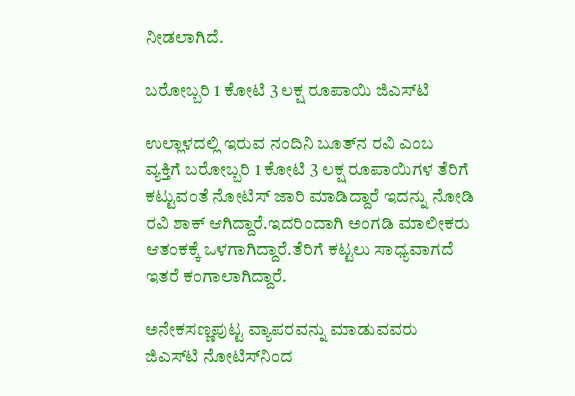ನೀಡಲಾಗಿದೆ.

ಬರೋಬ್ಬರಿ 1 ಕೋಟಿ 3 ಲಕ್ಷ ರೂಪಾಯಿ ಜಿಎಸ್‌ಟಿ

ಉಲ್ಲಾಳದಲ್ಲಿ ಇರುವ ನಂದಿನಿ ಬೂತ್‌ನ ರವಿ ಎಂಬ ವ್ಯಕ್ತಿಗೆ ಬರೋಬ್ಬರಿ 1 ಕೋಟಿ 3 ಲಕ್ಷ ರೂಪಾಯಿಗಳ ತೆರಿಗೆ ಕಟ್ಟುವಂತೆ ನೋಟಿಸ್ ಜಾರಿ ಮಾಡಿದ್ದಾರೆ ಇದನ್ನು ನೋಡಿ ರವಿ ಶಾಕ್‌ ಆಗಿದ್ದಾರೆ.ಇದರಿಂದಾಗಿ ಅಂಗಡಿ ಮಾಲೀಕರು ಆತಂಕಕ್ಕೆ ಒಳಗಾಗಿದ್ದಾರೆ.ತೆರಿಗೆ ಕಟ್ಟಲು ಸಾಧ್ಯವಾಗದೆ ಇತರೆ ಕಂಗಾಲಾಗಿದ್ದಾರೆ.

ಅನೇಕಸಣ್ಣಪುಟ್ಟ ವ್ಯಾಪರವನ್ನು ಮಾಡುವವರು ಜಿಎಸ್‌ಟಿ ನೋಟಿಸ್‌ನಿಂದ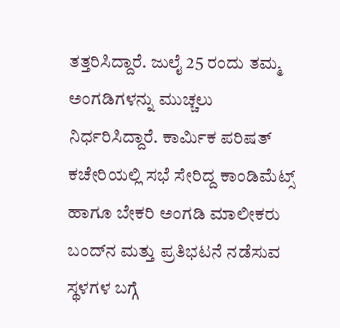ತತ್ತರಿಸಿದ್ದಾರೆ. ಜುಲೈ 25 ರಂದು ತಮ್ಮ ಅಂಗಡಿಗಳನ್ನು ಮುಚ್ಚಲು ನಿರ್ಧರಿಸಿದ್ದಾರೆ. ಕಾರ್ಮಿಕ ಪರಿಷತ್ ಕಚೇರಿಯಲ್ಲಿ ಸಭೆ ಸೇರಿದ್ದ ಕಾಂಡಿಮೆಟ್ಸ್ ಹಾಗೂ ಬೇಕರಿ ಅಂಗಡಿ ಮಾಲೀಕರು ಬಂದ್‌ನ ಮತ್ತು ಪ್ರತಿಭಟನೆ ನಡೆಸುವ ಸ್ಥಳಗಳ ಬಗ್ಗೆ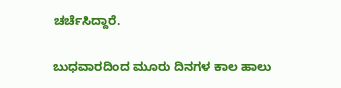ಚರ್ಚೆಸಿದ್ದಾರೆ.

ಬುಧವಾರದಿಂದ ಮೂರು ದಿನಗಳ ಕಾಲ ಹಾಲು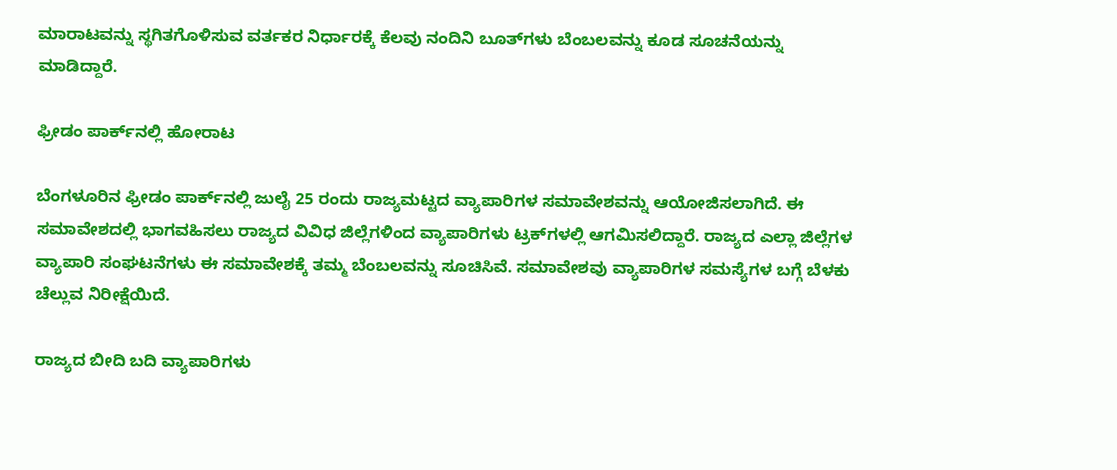ಮಾರಾಟವನ್ನು ಸ್ಥಗಿತಗೊಳಿಸುವ ವರ್ತಕರ ನಿರ್ಧಾರಕ್ಕೆ ಕೆಲವು ನಂದಿನಿ ಬೂತ್‌ಗಳು ಬೆಂಬಲವನ್ನು ಕೂಡ ಸೂಚನೆಯನ್ನು ಮಾಡಿದ್ದಾರೆ.

ಫ್ರೀಡಂ ಪಾರ್ಕ್‌ನಲ್ಲಿ ಹೋರಾಟ

ಬೆಂಗಳೂರಿನ ಫ್ರೀಡಂ ಪಾರ್ಕ್‌ನಲ್ಲಿ ಜುಲೈ 25 ರಂದು ರಾಜ್ಯಮಟ್ಟದ ವ್ಯಾಪಾರಿಗಳ ಸಮಾವೇಶವನ್ನು ಆಯೋಜಿಸಲಾಗಿದೆ. ಈ ಸಮಾವೇಶದಲ್ಲಿ ಭಾಗವಹಿಸಲು ರಾಜ್ಯದ ವಿವಿಧ ಜಿಲ್ಲೆಗಳಿಂದ ವ್ಯಾಪಾರಿಗಳು ಟ್ರಕ್‌ಗಳಲ್ಲಿ ಆಗಮಿಸಲಿದ್ದಾರೆ. ರಾಜ್ಯದ ಎಲ್ಲಾ ಜಿಲ್ಲೆಗಳ ವ್ಯಾಪಾರಿ ಸಂಘಟನೆಗಳು ಈ ಸಮಾವೇಶಕ್ಕೆ ತಮ್ಮ ಬೆಂಬಲವನ್ನು ಸೂಚಿಸಿವೆ. ಸಮಾವೇಶವು ವ್ಯಾಪಾರಿಗಳ ಸಮಸ್ಯೆಗಳ ಬಗ್ಗೆ ಬೆಳಕು ಚೆಲ್ಲುವ ನಿರೀಕ್ಷೆಯಿದೆ.

ರಾಜ್ಯದ ಬೀದಿ ಬದಿ ವ್ಯಾಪಾರಿಗಳು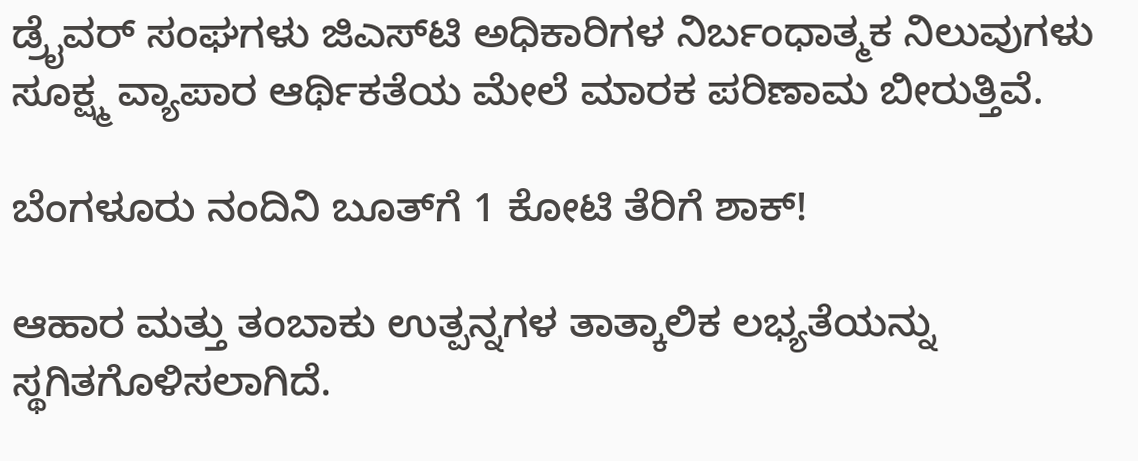ಡ್ರೈವರ್ ಸಂಘಗಳು ಜಿಎಸ್‌ಟಿ ಅಧಿಕಾರಿಗಳ ನಿರ್ಬಂಧಾತ್ಮಕ ನಿಲುವುಗಳು ಸೂಕ್ಷ್ಮ ವ್ಯಾಪಾರ ಆರ್ಥಿಕತೆಯ ಮೇಲೆ ಮಾರಕ ಪರಿಣಾಮ ಬೀರುತ್ತಿವೆ.

ಬೆಂಗಳೂರು ನಂದಿನಿ ಬೂತ್‌ಗೆ 1 ಕೋಟಿ ತೆರಿಗೆ ಶಾಕ್!

ಆಹಾರ ಮತ್ತು ತಂಬಾಕು ಉತ್ಪನ್ನಗಳ ತಾತ್ಕಾಲಿಕ ಲಭ್ಯತೆಯನ್ನು ಸ್ಥಗಿತಗೊಳಿಸಲಾಗಿದೆ.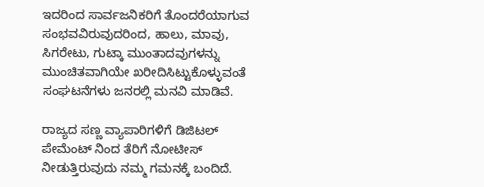ಇದರಿಂದ ಸಾರ್ವಜನಿಕರಿಗೆ ತೊಂದರೆಯಾಗುವ ಸಂಭವವಿರುವುದರಿಂದ, ಹಾಲು, ಮಾವು, ಸಿಗರೇಟು, ಗುಟ್ಕಾ ಮುಂತಾದವುಗಳನ್ನು ಮುಂಚಿತವಾಗಿಯೇ ಖರೀದಿಸಿಟ್ಟುಕೊಳ್ಳುವಂತೆ ಸಂಘಟನೆಗಳು ಜನರಲ್ಲಿ ಮನವಿ ಮಾಡಿವೆ.

ರಾಜ್ಯದ ಸಣ್ಣ ವ್ಯಾಪಾರಿಗಳಿಗೆ ಡಿಜಿಟಲ್ ಪೇಮೆಂಟ್ ನಿಂದ ತೆರಿಗೆ ನೋಟೀಸ್ ನೀಡುತ್ತಿರುವುದು ನಮ್ಮ ಗಮನಕ್ಕೆ ಬಂದಿದೆ.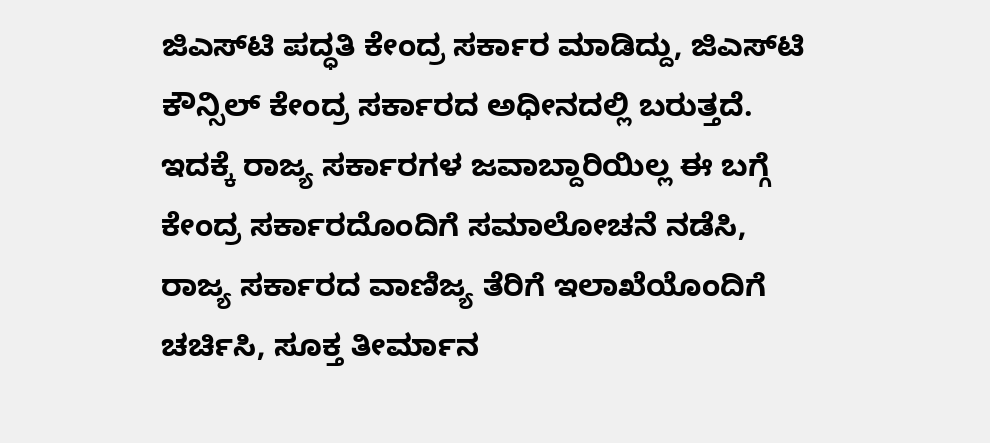ಜಿಎಸ್‌ಟಿ ಪದ್ಧತಿ ಕೇಂದ್ರ ಸರ್ಕಾರ ಮಾಡಿದ್ದು, ಜಿಎಸ್‌ಟಿ ಕೌನ್ಸಿಲ್ ಕೇಂದ್ರ ಸರ್ಕಾರದ ಅಧೀನದಲ್ಲಿ ಬರುತ್ತದೆ. ಇದಕ್ಕೆ ರಾಜ್ಯ ಸರ್ಕಾರಗಳ ಜವಾಬ್ದಾರಿಯಿಲ್ಲ ಈ ಬಗ್ಗೆ ಕೇಂದ್ರ ಸರ್ಕಾರದೊಂದಿಗೆ ಸಮಾಲೋಚನೆ ನಡೆಸಿ, ರಾಜ್ಯ ಸರ್ಕಾರದ ವಾಣಿಜ್ಯ ತೆರಿಗೆ ಇಲಾಖೆಯೊಂದಿಗೆ ಚರ್ಚಿಸಿ, ಸೂಕ್ತ ತೀರ್ಮಾನ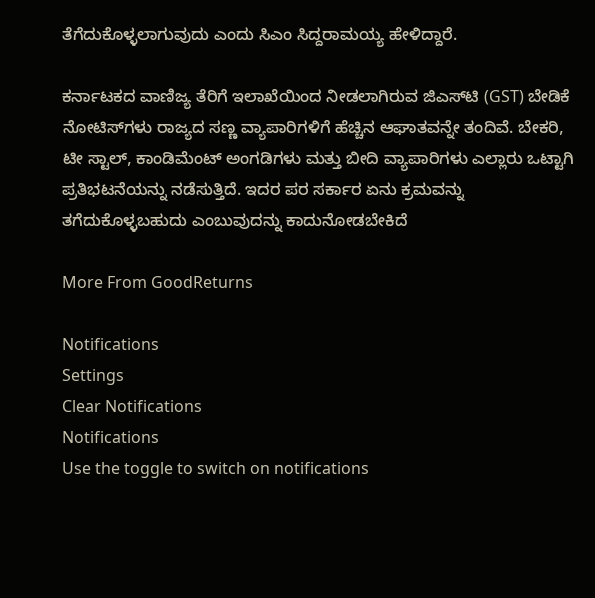ತೆಗೆದುಕೊಳ್ಳಲಾಗುವುದು ಎಂದು ಸಿಎಂ ಸಿದ್ದರಾಮಯ್ಯ ಹೇಳಿದ್ದಾರೆ.

ಕರ್ನಾಟಕದ ವಾಣಿಜ್ಯ ತೆರಿಗೆ ಇಲಾಖೆಯಿಂದ ನೀಡಲಾಗಿರುವ ಜಿಎಸ್‌ಟಿ (GST) ಬೇಡಿಕೆ ನೋಟಿಸ್‌ಗಳು ರಾಜ್ಯದ ಸಣ್ಣ ವ್ಯಾಪಾರಿಗಳಿಗೆ ಹೆಚ್ಚಿನ ಆಘಾತವನ್ನೇ ತಂದಿವೆ. ಬೇಕರಿ, ಟೀ ಸ್ಟಾಲ್, ಕಾಂಡಿಮೆಂಟ್ ಅಂಗಡಿಗಳು ಮತ್ತು ಬೀದಿ ವ್ಯಾಪಾರಿಗಳು ಎಲ್ಲಾರು ಒಟ್ಟಾಗಿ ಪ್ರತಿಭಟನೆಯನ್ನು ನಡೆಸುತ್ತಿದೆ. ಇದರ ಪರ ಸರ್ಕಾರ ಏನು ಕ್ರಮವನ್ನು ತಗೆದುಕೊಳ್ಳಬಹುದು ಎಂಬುವುದನ್ನು ಕಾದುನೋಡಬೇಕಿದೆ

More From GoodReturns

Notifications
Settings
Clear Notifications
Notifications
Use the toggle to switch on notifications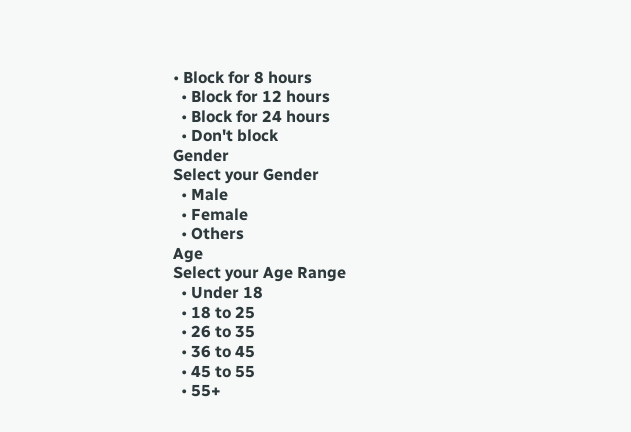• Block for 8 hours
  • Block for 12 hours
  • Block for 24 hours
  • Don't block
Gender
Select your Gender
  • Male
  • Female
  • Others
Age
Select your Age Range
  • Under 18
  • 18 to 25
  • 26 to 35
  • 36 to 45
  • 45 to 55
  • 55+